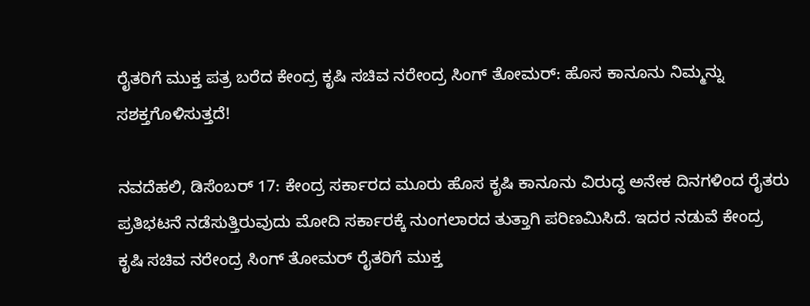ರೈತರಿಗೆ ಮುಕ್ತ ಪತ್ರ ಬರೆದ ಕೇಂದ್ರ ಕೃಷಿ ಸಚಿವ ನರೇಂದ್ರ ಸಿಂಗ್ ತೋಮರ್‌: ಹೊಸ ಕಾನೂನು ನಿಮ್ಮನ್ನು ಸಶಕ್ತಗೊಳಿಸುತ್ತದೆ!

ನವದೆಹಲಿ, ಡಿಸೆಂಬರ್ 17: ಕೇಂದ್ರ ಸರ್ಕಾರದ ಮೂರು ಹೊಸ ಕೃಷಿ ಕಾನೂನು ವಿರುದ್ಧ ಅನೇಕ ದಿನಗಳಿಂದ ರೈತರು ಪ್ರತಿಭಟನೆ ನಡೆಸುತ್ತಿರುವುದು ಮೋದಿ ಸರ್ಕಾರಕ್ಕೆ ನುಂಗಲಾರದ ತುತ್ತಾಗಿ ಪರಿಣಮಿಸಿದೆ. ಇದರ ನಡುವೆ ಕೇಂದ್ರ ಕೃಷಿ ಸಚಿವ ನರೇಂದ್ರ ಸಿಂಗ್ ತೋಮರ್ ರೈತರಿಗೆ ಮುಕ್ತ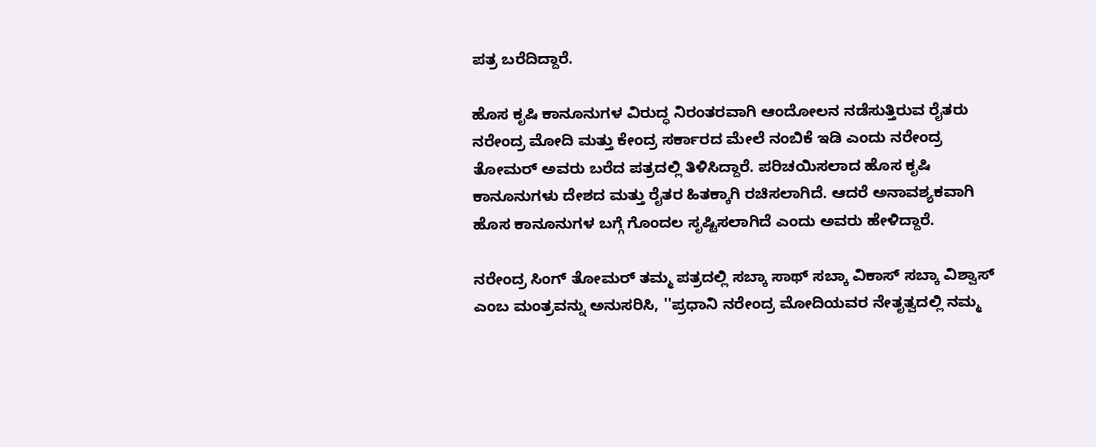ಪತ್ರ ಬರೆದಿದ್ದಾರೆ.

ಹೊಸ ಕೃಷಿ ಕಾನೂನುಗಳ ವಿರುದ್ಧ ನಿರಂತರವಾಗಿ ಆಂದೋಲನ ನಡೆಸುತ್ತಿರುವ ರೈತರು ನರೇಂದ್ರ ಮೋದಿ ಮತ್ತು ಕೇಂದ್ರ ಸರ್ಕಾರದ ಮೇಲೆ ನಂಬಿಕೆ ಇಡಿ ಎಂದು ನರೇಂದ್ರ ತೋಮರ್ ಅವರು ಬರೆದ ಪತ್ರದಲ್ಲಿ ತಿಳಿಸಿದ್ದಾರೆ. ಪರಿಚಯಿಸಲಾದ ಹೊಸ ಕೃಷಿ ಕಾನೂನುಗಳು ದೇಶದ ಮತ್ತು ರೈತರ ಹಿತಕ್ಕಾಗಿ ರಚಿಸಲಾಗಿದೆ. ಆದರೆ ಅನಾವಶ್ಯಕವಾಗಿ ಹೊಸ ಕಾನೂನುಗಳ ಬಗ್ಗೆ ಗೊಂದಲ ಸೃಷ್ಟಿಸಲಾಗಿದೆ ಎಂದು ಅವರು ಹೇಳಿದ್ದಾರೆ.

ನರೇಂದ್ರ ಸಿಂಗ್ ತೋಮರ್ ತಮ್ಮ ಪತ್ರದಲ್ಲಿ ಸಬ್ಕಾ ಸಾಥ್ ಸಬ್ಕಾ ವಿಕಾಸ್ ಸಬ್ಕಾ ವಿಶ್ವಾಸ್ ಎಂಬ ಮಂತ್ರವನ್ನು ಅನುಸರಿಸಿ, ''ಪ್ರಧಾನಿ ನರೇಂದ್ರ ಮೋದಿಯವರ ನೇತೃತ್ವದಲ್ಲಿ ನಮ್ಮ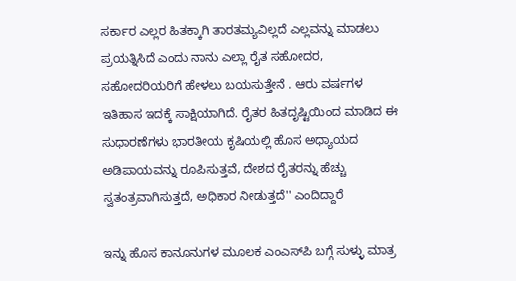ಸರ್ಕಾರ ಎಲ್ಲರ ಹಿತಕ್ಕಾಗಿ ತಾರತಮ್ಯವಿಲ್ಲದೆ ಎಲ್ಲವನ್ನು ಮಾಡಲು ಪ್ರಯತ್ನಿಸಿದೆ ಎಂದು ನಾನು ಎಲ್ಲಾ ರೈತ ಸಹೋದರ, ಸಹೋದರಿಯರಿಗೆ ಹೇಳಲು ಬಯಸುತ್ತೇನೆ . ಆರು ವರ್ಷಗಳ ಇತಿಹಾಸ ಇದಕ್ಕೆ ಸಾಕ್ಷಿಯಾಗಿದೆ. ರೈತರ ಹಿತದೃಷ್ಟಿಯಿಂದ ಮಾಡಿದ ಈ ಸುಧಾರಣೆಗಳು ಭಾರತೀಯ ಕೃಷಿಯಲ್ಲಿ ಹೊಸ ಅಧ್ಯಾಯದ ಅಡಿಪಾಯವನ್ನು ರೂಪಿಸುತ್ತವೆ, ದೇಶದ ರೈತರನ್ನು ಹೆಚ್ಚು ಸ್ವತಂತ್ರವಾಗಿಸುತ್ತದೆ, ಅಧಿಕಾರ ನೀಡುತ್ತದೆ'' ಎಂದಿದ್ದಾರೆ

ಇನ್ನು ಹೊಸ ಕಾನೂನುಗಳ ಮೂಲಕ ಎಂಎಸ್‌ಪಿ ಬಗ್ಗೆ ಸುಳ್ಳು ಮಾತ್ರ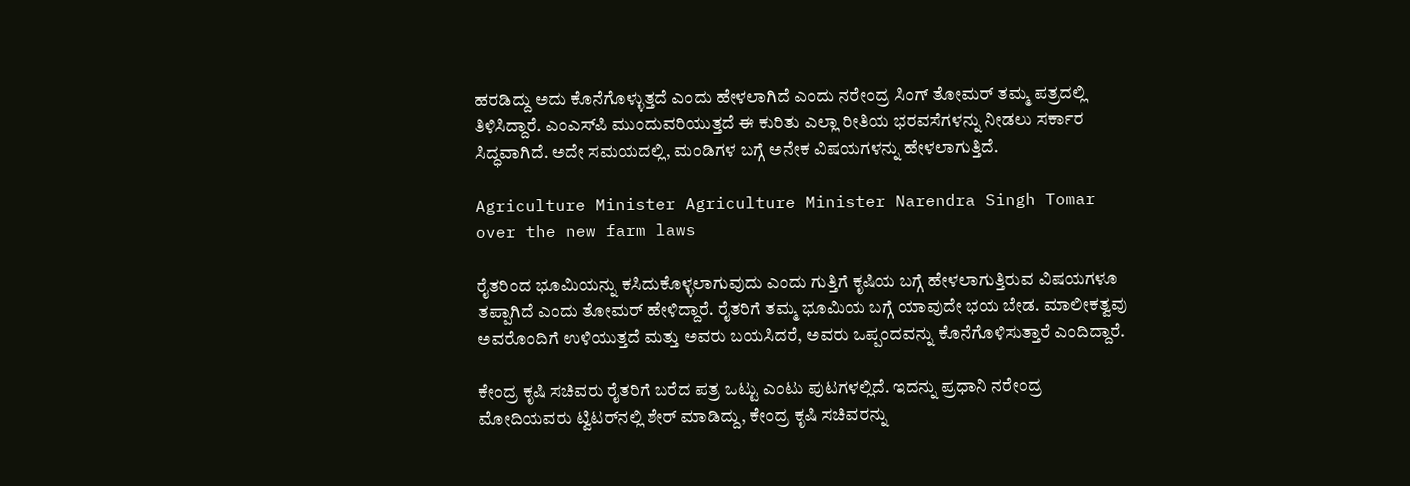ಹರಡಿದ್ದು ಅದು ಕೊನೆಗೊಳ್ಳುತ್ತದೆ ಎಂದು ಹೇಳಲಾಗಿದೆ ಎಂದು ನರೇಂದ್ರ ಸಿಂಗ್ ತೋಮರ್ ತಮ್ಮ ಪತ್ರದಲ್ಲಿ ತಿಳಿಸಿದ್ದಾರೆ. ಎಂಎಸ್‌ಪಿ ಮುಂದುವರಿಯುತ್ತದೆ ಈ ಕುರಿತು ಎಲ್ಲಾ ರೀತಿಯ ಭರವಸೆಗಳನ್ನು ನೀಡಲು ಸರ್ಕಾರ ಸಿದ್ಧವಾಗಿದೆ. ಅದೇ ಸಮಯದಲ್ಲಿ, ಮಂಡಿಗಳ ಬಗ್ಗೆ ಅನೇಕ ವಿಷಯಗಳನ್ನು ಹೇಳಲಾಗುತ್ತಿದೆ.

Agriculture Minister Agriculture Minister Narendra Singh Tomar over the new farm laws

ರೈತರಿಂದ ಭೂಮಿಯನ್ನು ಕಸಿದುಕೊಳ್ಳಲಾಗುವುದು ಎಂದು ಗುತ್ತಿಗೆ ಕೃಷಿಯ ಬಗ್ಗೆ ಹೇಳಲಾಗುತ್ತಿರುವ ವಿಷಯಗಳೂ ತಪ್ಪಾಗಿದೆ ಎಂದು ತೋಮರ್ ಹೇಳಿದ್ದಾರೆ. ರೈತರಿಗೆ ತಮ್ಮ ಭೂಮಿಯ ಬಗ್ಗೆ ಯಾವುದೇ ಭಯ ಬೇಡ. ಮಾಲೀಕತ್ವವು ಅವರೊಂದಿಗೆ ಉಳಿಯುತ್ತದೆ ಮತ್ತು ಅವರು ಬಯಸಿದರೆ, ಅವರು ಒಪ್ಪಂದವನ್ನು ಕೊನೆಗೊಳಿಸುತ್ತಾರೆ ಎಂದಿದ್ದಾರೆ.

ಕೇಂದ್ರ ಕೃಷಿ ಸಚಿವರು ರೈತರಿಗೆ ಬರೆದ ಪತ್ರ ಒಟ್ಟು ಎಂಟು ಪುಟಗಳಲ್ಲಿದೆ. ಇದನ್ನು ಪ್ರಧಾನಿ ನರೇಂದ್ರ ಮೋದಿಯವರು ಟ್ವಿಟರ್‌ನಲ್ಲಿ ಶೇರ್ ಮಾಡಿದ್ದು, ಕೇಂದ್ರ ಕೃಷಿ ಸಚಿವರನ್ನು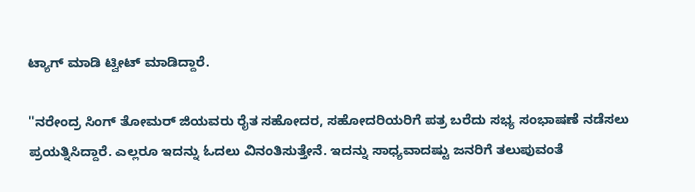ಟ್ಯಾಗ್ ಮಾಡಿ ಟ್ವೀಟ್ ಮಾಡಿದ್ದಾರೆ.

''ನರೇಂದ್ರ ಸಿಂಗ್ ತೋಮರ್ ಜಿಯವರು ರೈತ ಸಹೋದರ, ಸಹೋದರಿಯರಿಗೆ ಪತ್ರ ಬರೆದು ಸಭ್ಯ ಸಂಭಾಷಣೆ ನಡೆಸಲು ಪ್ರಯತ್ನಿಸಿದ್ದಾರೆ. ಎಲ್ಲರೂ ಇದನ್ನು ಓದಲು ವಿನಂತಿಸುತ್ತೇನೆ. ಇದನ್ನು ಸಾಧ್ಯವಾದಷ್ಟು ಜನರಿಗೆ ತಲುಪುವಂತೆ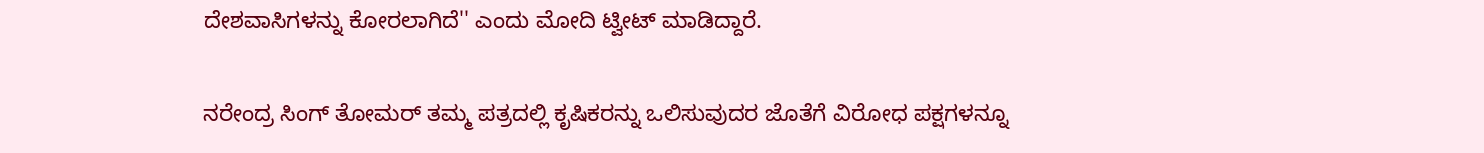ದೇಶವಾಸಿಗಳನ್ನು ಕೋರಲಾಗಿದೆ'' ಎಂದು ಮೋದಿ ಟ್ವೀಟ್ ಮಾಡಿದ್ದಾರೆ.

ನರೇಂದ್ರ ಸಿಂಗ್ ತೋಮರ್ ತಮ್ಮ ಪತ್ರದಲ್ಲಿ ಕೃಷಿಕರನ್ನು ಒಲಿಸುವುದರ ಜೊತೆಗೆ ವಿರೋಧ ಪಕ್ಷಗಳನ್ನೂ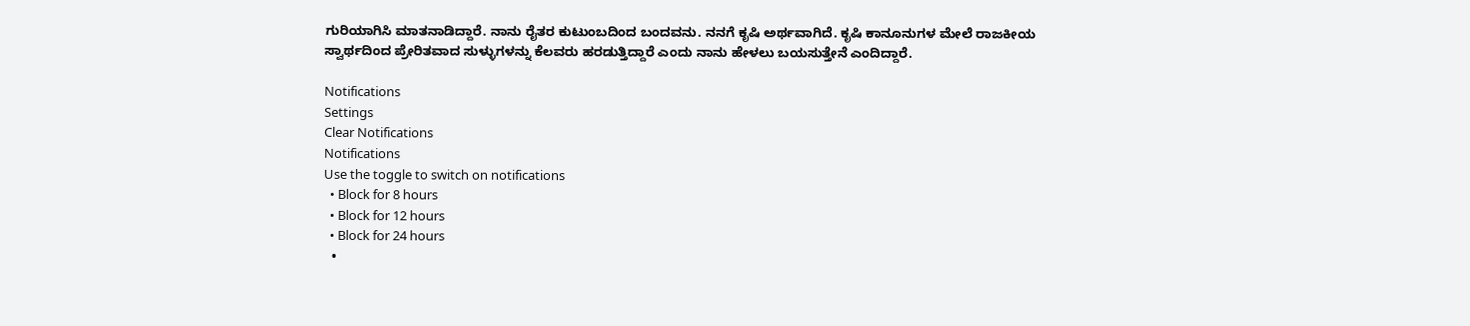ಗುರಿಯಾಗಿಸಿ ಮಾತನಾಡಿದ್ದಾರೆ. ನಾನು ರೈತರ ಕುಟುಂಬದಿಂದ ಬಂದವನು. ನನಗೆ ಕೃಷಿ ಅರ್ಥವಾಗಿದೆ. ಕೃಷಿ ಕಾನೂನುಗಳ ಮೇಲೆ ರಾಜಕೀಯ ಸ್ವಾರ್ಥದಿಂದ ಪ್ರೇರಿತವಾದ ಸುಳ್ಳುಗಳನ್ನು ಕೆಲವರು ಹರಡುತ್ತಿದ್ದಾರೆ ಎಂದು ನಾನು ಹೇಳಲು ಬಯಸುತ್ತೇನೆ ಎಂದಿದ್ದಾರೆ.

Notifications
Settings
Clear Notifications
Notifications
Use the toggle to switch on notifications
  • Block for 8 hours
  • Block for 12 hours
  • Block for 24 hours
  •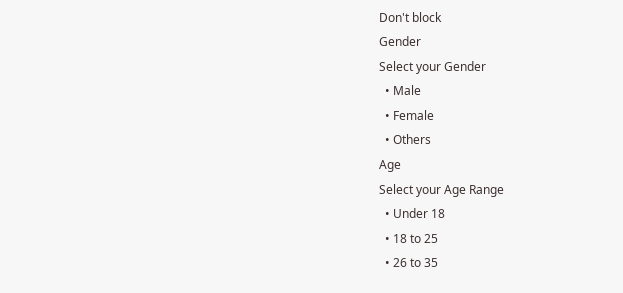Don't block
Gender
Select your Gender
  • Male
  • Female
  • Others
Age
Select your Age Range
  • Under 18
  • 18 to 25
  • 26 to 35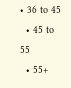• 36 to 45
  • 45 to 55
  • 55+